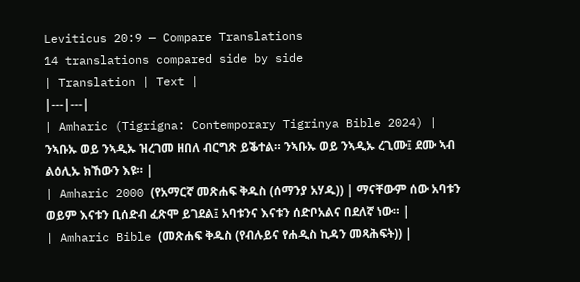Leviticus 20:9 — Compare Translations
14 translations compared side by side
| Translation | Text |
|---|---|
| Amharic (Tigrigna: Contemporary Tigrinya Bible 2024) | ንኣቡኡ ወይ ንኣዲኡ ዝረገመ ዘበለ ብርግጽ ይቕተል። ንኣቡኡ ወይ ንኣዲኡ ረጊሙ፤ ደሙ ኣብ ልዕሊኡ ክኸውን እዩ። |
| Amharic 2000 (የአማርኛ መጽሐፍ ቅዱስ (ሰማንያ አሃዱ)) | ማናቸውም ሰው አባቱን ወይም እናቱን ቢሰድብ ፈጽሞ ይገደል፤ አባቱንና እናቱን ሰድቦአልና በደለኛ ነው። |
| Amharic Bible (መጽሐፍ ቅዱስ (የብሉይና የሐዲስ ኪዳን መጻሕፍት)) |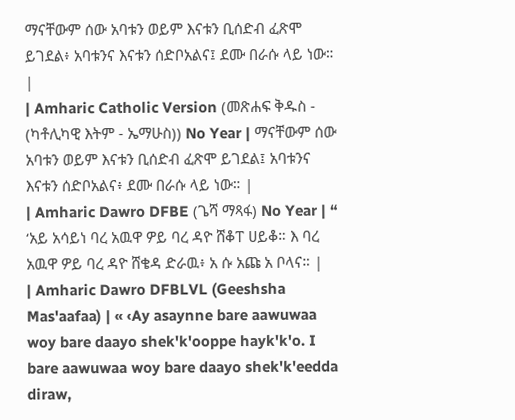ማናቸውም ሰው አባቱን ወይም እናቱን ቢሰድብ ፈጽሞ ይገደል፥ አባቱንና እናቱን ሰድቦአልና፤ ደሙ በራሱ ላይ ነው። |
| Amharic Catholic Version (መጽሐፍ ቅዱስ - (ካቶሊካዊ እትም - ኤማሁስ)) No Year | ማናቸውም ሰው አባቱን ወይም እናቱን ቢሰድብ ፈጽሞ ይገደል፤ አባቱንና እናቱን ሰድቦአልና፥ ደሙ በራሱ ላይ ነው። |
| Amharic Dawro DFBE (ጌሻ ማጻፋ) No Year | “ ‘አይ አሳይነ ባረ አዉዋ ዎይ ባረ ዳዮ ሸቆፐ ሀይቆ። እ ባረ አዉዋ ዎይ ባረ ዳዮ ሸቄዳ ድራዉ፥ አ ሱ አጩ አ ቦላና። |
| Amharic Dawro DFBLVL (Geeshsha Mas'aafaa) | « ‹Ay asaynne bare aawuwaa woy bare daayo shek'k'ooppe hayk'k'o. I bare aawuwaa woy bare daayo shek'k'eedda diraw,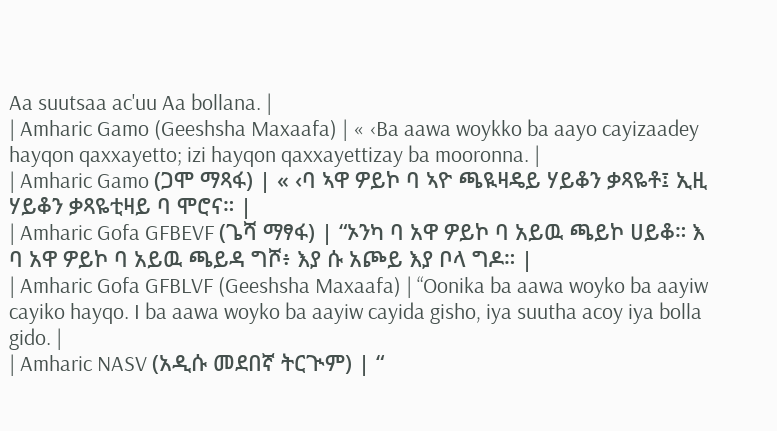Aa suutsaa ac'uu Aa bollana. |
| Amharic Gamo (Geeshsha Maxaafa) | « ‹Ba aawa woykko ba aayo cayizaadey hayqon qaxxayetto; izi hayqon qaxxayettizay ba mooronna. |
| Amharic Gamo (ጋሞ ማጻፋ) | « ‹ባ ኣዋ ዎይኮ ባ ኣዮ ጫዪዛዴይ ሃይቆን ቃጻዬቶ፤ ኢዚ ሃይቆን ቃጻዬቲዛይ ባ ሞሮና። |
| Amharic Gofa GFBEVF (ጌሻ ማፃፋ) | “ኦንካ ባ አዋ ዎይኮ ባ አይዉ ጫይኮ ሀይቆ። እ ባ አዋ ዎይኮ ባ አይዉ ጫይዳ ግሾ፥ እያ ሱ አጮይ እያ ቦላ ግዶ። |
| Amharic Gofa GFBLVF (Geeshsha Maxaafa) | “Oonika ba aawa woyko ba aayiw cayiko hayqo. I ba aawa woyko ba aayiw cayida gisho, iya suutha acoy iya bolla gido. |
| Amharic NASV (አዲሱ መደበኛ ትርጒም) | “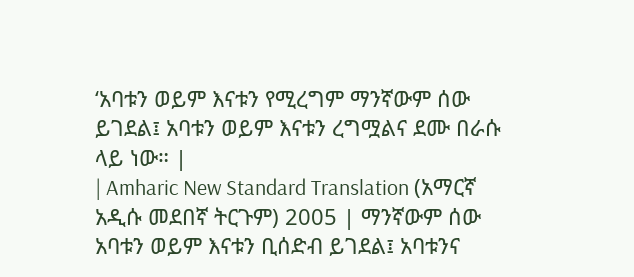‘አባቱን ወይም እናቱን የሚረግም ማንኛውም ሰው ይገደል፤ አባቱን ወይም እናቱን ረግሟልና ደሙ በራሱ ላይ ነው። |
| Amharic New Standard Translation (አማርኛ አዲሱ መደበኛ ትርጉም) 2005 | ማንኛውም ሰው አባቱን ወይም እናቱን ቢሰድብ ይገደል፤ አባቱንና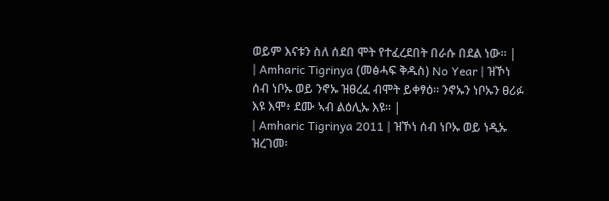ወይም እናቱን ስለ ሰደበ ሞት የተፈረደበት በራሱ በደል ነው። |
| Amharic Tigrinya (መፅሓፍ ቅዱስ) No Year | ዝኾነ ሰብ ነቦኡ ወይ ንኖኡ ዝፀረፈ ብሞት ይቀፃዕ። ንኖኡን ነቦኡን ፀሪፉ እዩ እሞ፥ ደሙ ኣብ ልዕሊኡ እዩ። |
| Amharic Tigrinya 2011 | ዝኾነ ሰብ ነቦኡ ወይ ነዲኡ ዝረገመ፡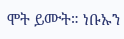ሞት ይሙት። ነቡኡን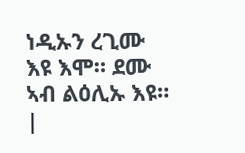ነዲኡን ረጊሙ እዩ እሞ። ደሙ ኣብ ልዕሊኡ እዩ። |